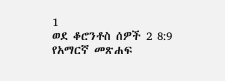1
ወደ ቆሮንቶስ ሰዎች 2 8:9
የአማርኛ መጽሐፍ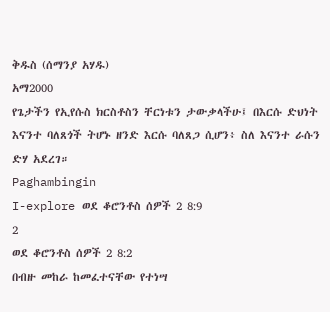ቅዱስ (ሰማንያ አሃዱ)
አማ2000
የጌታችን የኢየሱስ ክርስቶስን ቸርነቱን ታውቃላችሁ፤ በእርሱ ድህነት እናንተ ባለጸጎች ትሆኑ ዘንድ እርሱ ባለጸጋ ሲሆን፥ ስለ እናንተ ራሱን ድሃ አደረገ።
Paghambingin
I-explore ወደ ቆሮንቶስ ሰዎች 2 8:9
2
ወደ ቆሮንቶስ ሰዎች 2 8:2
በብዙ መከራ ከመፈተናቸው የተነሣ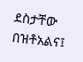ደስታቸው በዝቶአልና፤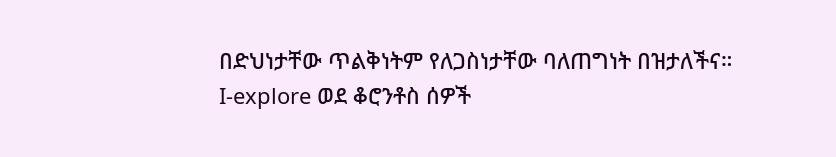በድህነታቸው ጥልቅነትም የለጋስነታቸው ባለጠግነት በዝታለችና።
I-explore ወደ ቆሮንቶስ ሰዎች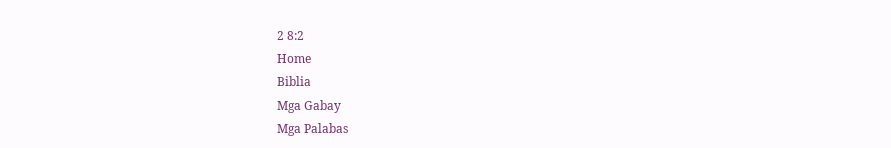2 8:2
Home
Biblia
Mga Gabay
Mga Palabas